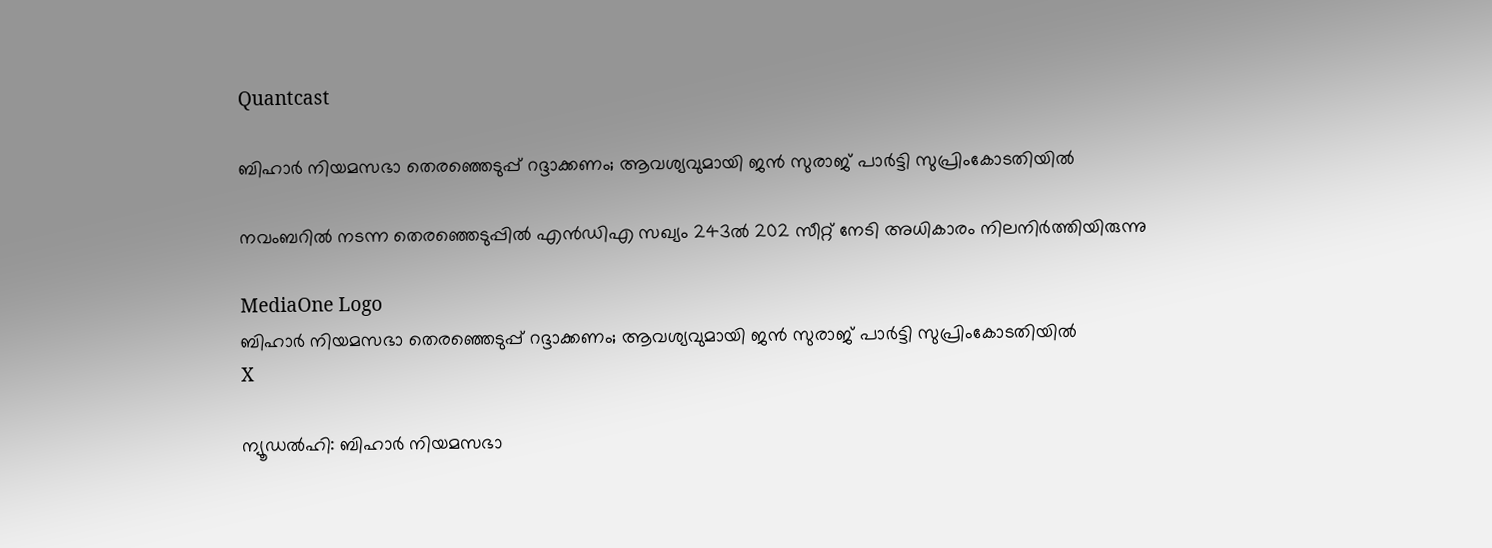Quantcast

ബിഹാര്‍ നിയമസഭാ തെരഞ്ഞെടുപ്പ് റദ്ദാക്കണം; ആവശ്യവുമായി ജന്‍ സുരാജ് പാര്‍ട്ടി സുപ്രിംകോടതിയില്‍

നവംബറില്‍ നടന്ന തെരഞ്ഞെടുപ്പില്‍ എന്‍ഡിഎ സഖ്യം 243ല്‍ 202 സീറ്റ് നേടി അധികാരം നിലനിര്‍ത്തിയിരുന്നു

MediaOne Logo
ബിഹാര്‍ നിയമസഭാ തെരഞ്ഞെടുപ്പ് റദ്ദാക്കണം; ആവശ്യവുമായി ജന്‍ സുരാജ് പാര്‍ട്ടി സുപ്രിംകോടതിയില്‍
X

ന്യൂഡല്‍ഹി: ബിഹാര്‍ നിയമസഭാ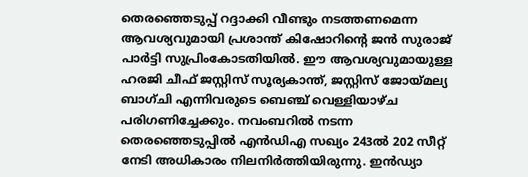തെരഞ്ഞെടുപ്പ് റദ്ദാക്കി വീണ്ടും നടത്തണമെന്ന ആവശ്യവുമായി പ്രശാന്ത് കിഷോറിന്റെ ജന്‍ സുരാജ് പാര്‍ട്ടി സുപ്രിംകോടതിയില്‍. ഈ ആവശ്യവുമായുള്ള ഹരജി ചീഫ് ജസ്റ്റിസ് സൂര്യകാന്ത്, ജസ്റ്റിസ് ജോയ്മല്യ ബാഗ്ചി എന്നിവരുടെ ബെഞ്ച് വെള്ളിയാഴ്ച പരിഗണിച്ചേക്കും. നവംബറില്‍ നടന്ന തെരഞ്ഞെടുപ്പില്‍ എന്‍ഡിഎ സഖ്യം 243ല്‍ 202 സീറ്റ് നേടി അധികാരം നിലനിര്‍ത്തിയിരുന്നു. ഇന്‍ഡ്യാ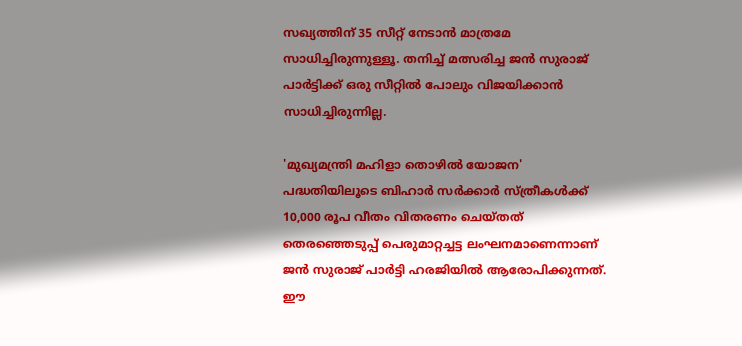സഖ്യത്തിന് 35 സീറ്റ് നേടാന്‍ മാത്രമേ സാധിച്ചിരുന്നുള്ളൂ. തനിച്ച് മത്സരിച്ച ജന്‍ സുരാജ് പാര്‍ട്ടിക്ക് ഒരു സീറ്റില്‍ പോലും വിജയിക്കാന്‍ സാധിച്ചിരുന്നില്ല.

'മുഖ്യമന്ത്രി മഹിളാ തൊഴില്‍ യോജന' പദ്ധതിയിലൂടെ ബിഹാര്‍ സര്‍ക്കാര്‍ സ്ത്രീകള്‍ക്ക് 10,000 രൂപ വീതം വിതരണം ചെയ്തത് തെരഞ്ഞെടുപ്പ് പെരുമാറ്റച്ചട്ട ലംഘനമാണെന്നാണ് ജന്‍ സുരാജ് പാര്‍ട്ടി ഹരജിയില്‍ ആരോപിക്കുന്നത്. ഈ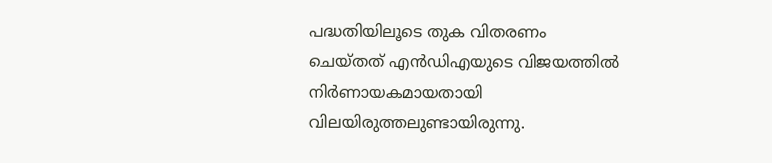പദ്ധതിയിലൂടെ തുക വിതരണം ചെയ്തത് എന്‍ഡിഎയുടെ വിജയത്തില്‍ നിര്‍ണായകമായതായി വിലയിരുത്തലുണ്ടായിരുന്നു.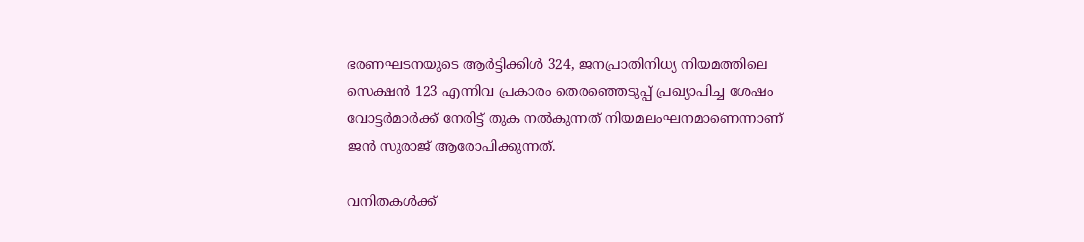ഭരണഘടനയുടെ ആര്‍ട്ടിക്കിള്‍ 324, ജനപ്രാതിനിധ്യ നിയമത്തിലെ സെക്ഷന്‍ 123 എന്നിവ പ്രകാരം തെരഞ്ഞെടുപ്പ് പ്രഖ്യാപിച്ച ശേഷം വോട്ടര്‍മാര്‍ക്ക് നേരിട്ട് തുക നല്‍കുന്നത് നിയമലംഘനമാണെന്നാണ് ജന്‍ സുരാജ് ആരോപിക്കുന്നത്.

വനിതകള്‍ക്ക്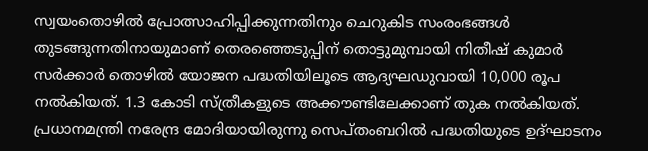സ്വയംതൊഴില്‍ പ്രോത്സാഹിപ്പിക്കുന്നതിനും ചെറുകിട സംരംഭങ്ങള്‍ തുടങ്ങുന്നതിനായുമാണ് തെരഞ്ഞെടുപ്പിന് തൊട്ടുമുമ്പായി നിതീഷ് കുമാര്‍ സര്‍ക്കാര്‍ തൊഴില്‍ യോജന പദ്ധതിയിലൂടെ ആദ്യഘഡുവായി 10,000 രൂപ നല്‍കിയത്. 1.3 കോടി സ്ത്രീകളുടെ അക്കൗണ്ടിലേക്കാണ് തുക നല്‍കിയത്. പ്രധാനമന്ത്രി നരേന്ദ്ര മോദിയായിരുന്നു സെപ്തംബറില്‍ പദ്ധതിയുടെ ഉദ്ഘാടനം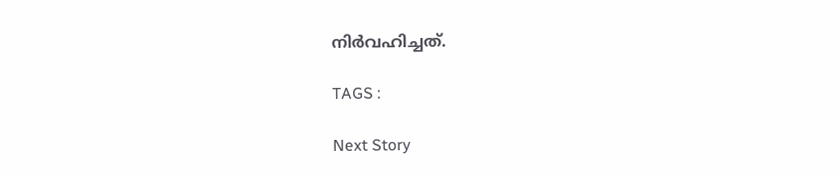നിര്‍വഹിച്ചത്.

TAGS :

Next Story